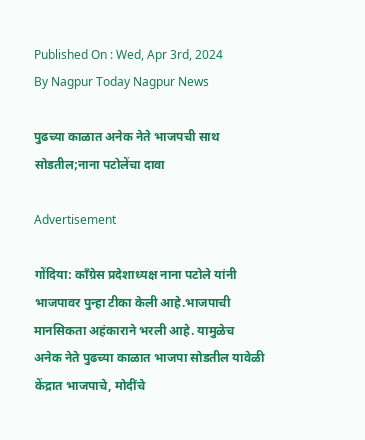Published On : Wed, Apr 3rd, 2024
By Nagpur Today Nagpur News

पुढच्या काळात अनेक नेते भाजपची साथ सोडतील;नाना पटोलेंचा दावा

Advertisement

गोंदिया: काँग्रेस प्रदेशाध्यक्ष नाना पटोले यांनी भाजपावर पुन्हा टीका केली आहे.भाजपाची मानसिकता अहंकाराने भरली आहे. यामुळेच अनेक नेते पुढच्या काळात भाजपा सोडतील यावेळी केंद्रात भाजपाचे, मोदींचे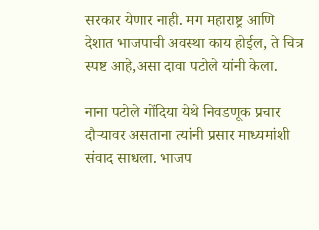सरकार येणार नाही. मग महाराष्ट्र आणि देशात भाजपाची अवस्था काय होईल, ते चित्र स्पष्ट आहे,असा दावा पटोले यांनी केला.

नाना पटोले गोंदिया येथे निवडणूक प्रचार दौऱ्यावर असताना त्यांनी प्रसार माध्यमांशी संवाद साधला. भाजप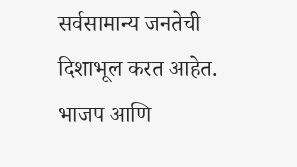सर्वसामान्य जनतेची दिशाभूल करत आहेत. भाजप आणि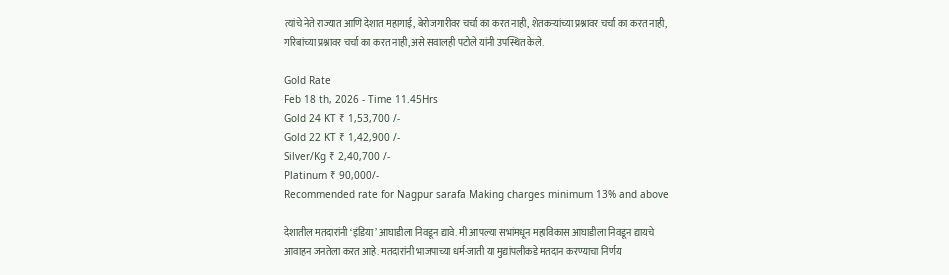त्यांचे नेते राज्यात आणि देशात महागाई, बेरोजगारीवर चर्चा का करत नाही, शेतकऱ्यांच्या प्रश्नावर चर्चा का करत नाही, गरिबांच्या प्रश्नावर चर्चा का करत नाही,असे सवालही पटोले यांनी उपस्थित केले.

Gold Rate
Feb 18 th, 2026 - Time 11.45Hrs
Gold 24 KT ₹ 1,53,700 /-
Gold 22 KT ₹ 1,42,900 /-
Silver/Kg ₹ 2,40,700 /-
Platinum ₹ 90,000/-
Recommended rate for Nagpur sarafa Making charges minimum 13% and above

देशातील मतदारांनी ‘इंडिया’ आघाडीला निवडून द्यावे. मी आपल्या सभांमधून महाविकास आघाडीला निवडून द्यायचे आवाहन जनतेला करत आहे. मतदारांनी भाजपाच्या धर्म-जाती या मुद्यांपलीकडे मतदान करण्याचा निर्णय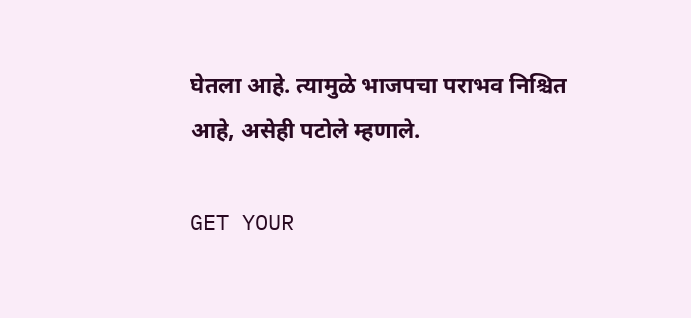घेतला आहे. त्यामुळे भाजपचा पराभव निश्चित आहे, असेही पटोले म्हणाले.

GET YOUR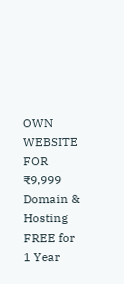OWN WEBSITE
FOR ₹9,999
Domain & Hosting FREE for 1 Year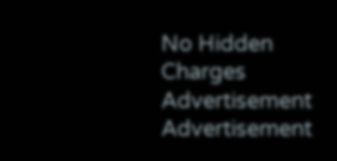No Hidden Charges
Advertisement
Advertisement